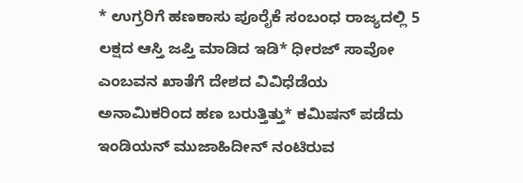* ಉಗ್ರರಿಗೆ ಹಣಕಾಸು ಪೂರೈಕೆ ಸಂಬಂಧ ರಾಜ್ಯದಲ್ಲಿ 5 ಲಕ್ಷದ ಆಸ್ತಿ ಜಪ್ತಿ ಮಾಡಿದ ಇಡಿ* ಧೀರಜ್ ಸಾವೋ ಎಂಬವನ ಖಾತೆಗೆ ದೇಶದ ವಿವಿಧೆಡೆಯ ಅನಾಮಿಕರಿಂದ ಹಣ ಬರುತ್ತಿತ್ತು* ಕಮಿಷನ್ ಪಡೆದು ಇಂಡಿಯನ್ ಮುಜಾಹಿದೀನ್ ನಂಟಿರುವ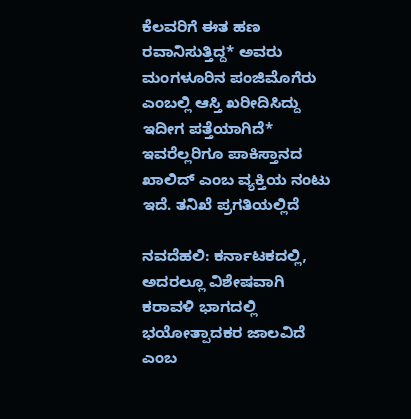ಕೆಲವರಿಗೆ ಈತ ಹಣ ರವಾನಿಸುತ್ತಿದ್ದ* ಅವರು ಮಂಗಳೂರಿನ ಪಂಜಿಮೊಗೆರು ಎಂಬಲ್ಲಿ ಆಸ್ತಿ ಖರೀದಿಸಿದ್ದು ಇದೀಗ ಪತ್ತೆಯಾಗಿದೆ* ಇವರೆಲ್ಲರಿಗೂ ಪಾಕಿಸ್ತಾನದ ಖಾಲಿದ್ ಎಂಬ ವ್ಯಕ್ತಿಯ ನಂಟು ಇದೆ. ತನಿಖೆ ಪ್ರಗತಿಯಲ್ಲಿದೆ

ನವದೆಹಲಿ: ಕರ್ನಾಟಕದಲ್ಲಿ, ಅದರಲ್ಲೂ ವಿಶೇಷವಾಗಿ ಕರಾವಳಿ ಭಾಗದಲ್ಲಿ ಭಯೋತ್ಪಾದಕರ ಜಾಲವಿದೆ ಎಂಬ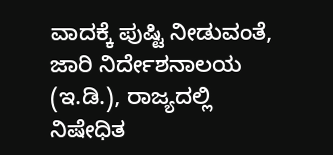ವಾದಕ್ಕೆ ಪುಷ್ಟಿ ನೀಡುವಂತೆ, ಜಾರಿ ನಿರ್ದೇಶನಾಲಯ (ಇ.ಡಿ.), ರಾಜ್ಯದಲ್ಲಿ ನಿಷೇಧಿತ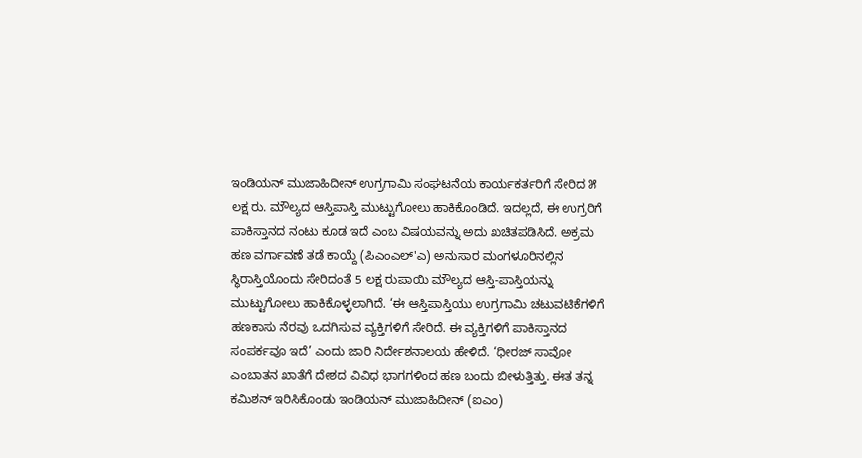ಇಂಡಿಯನ್ ಮುಜಾಹಿದೀನ್ ಉಗ್ರಗಾಮಿ ಸಂಘಟನೆಯ ಕಾರ್ಯಕರ್ತರಿಗೆ ಸೇರಿದ ೫ ಲಕ್ಷ ರು. ಮೌಲ್ಯದ ಆಸ್ತಿಪಾಸ್ತಿ ಮುಟ್ಟುಗೋಲು ಹಾಕಿಕೊಂಡಿದೆ. ಇದಲ್ಲದೆ, ಈ ಉಗ್ರರಿಗೆ ಪಾಕಿಸ್ತಾನದ ನಂಟು ಕೂಡ ಇದೆ ಎಂಬ ವಿಷಯವನ್ನು ಅದು ಖಚಿತಪಡಿಸಿದೆ. ಅಕ್ರಮ ಹಣ ವರ್ಗಾವಣೆ ತಡೆ ಕಾಯ್ದೆ (ಪಿಎಂಎಲ್‌'ಎ) ಅನುಸಾರ ಮಂಗಳೂರಿನಲ್ಲಿನ ಸ್ಥಿರಾಸ್ತಿಯೊಂದು ಸೇರಿದಂತೆ 5 ಲಕ್ಷ ರುಪಾಯಿ ಮೌಲ್ಯದ ಆಸ್ತಿ-ಪಾಸ್ತಿಯನ್ನು ಮುಟ್ಟುಗೋಲು ಹಾಕಿಕೊಳ್ಳಲಾಗಿದೆ. ‘ಈ ಆಸ್ತಿಪಾಸ್ತಿಯು ಉಗ್ರಗಾಮಿ ಚಟುವಟಿಕೆಗಳಿಗೆ ಹಣಕಾಸು ನೆರವು ಒದಗಿಸುವ ವ್ಯಕ್ತಿಗಳಿಗೆ ಸೇರಿದೆ. ಈ ವ್ಯಕ್ತಿಗಳಿಗೆ ಪಾಕಿಸ್ತಾನದ ಸಂಪರ್ಕವೂ ಇದೆ’ ಎಂದು ಜಾರಿ ನಿರ್ದೇಶನಾಲಯ ಹೇಳಿದೆ. ‘ಧೀರಜ್ ಸಾವೋ ಎಂಬಾತನ ಖಾತೆಗೆ ದೇಶದ ವಿವಿಧ ಭಾಗಗಳಿಂದ ಹಣ ಬಂದು ಬೀಳುತ್ತಿತ್ತು. ಈತ ತನ್ನ ಕಮಿಶನ್ ಇರಿಸಿಕೊಂಡು ಇಂಡಿಯನ್ ಮುಜಾಹಿದೀನ್ (ಐಎಂ)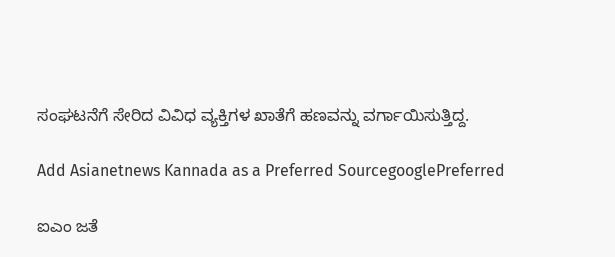ಸಂಘಟನೆಗೆ ಸೇರಿದ ವಿವಿಧ ವ್ಯಕ್ತಿಗಳ ಖಾತೆಗೆ ಹಣವನ್ನು ವರ್ಗಾಯಿಸುತ್ತಿದ್ದ.

Add Asianetnews Kannada as a Preferred SourcegooglePreferred

ಐಎಂ ಜತೆ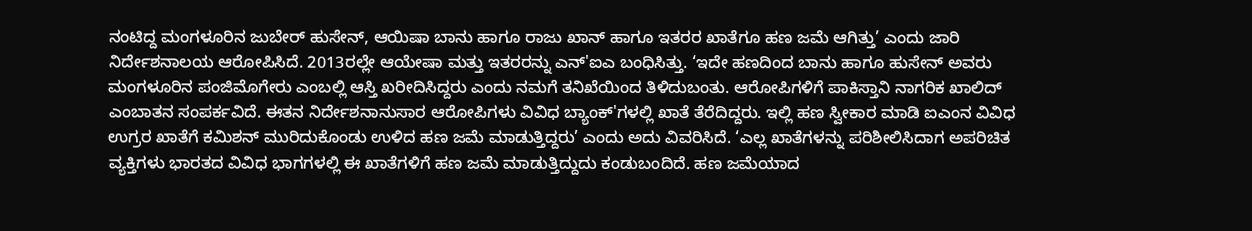ನಂಟಿದ್ದ ಮಂಗಳೂರಿನ ಜುಬೇರ್ ಹುಸೇನ್, ಆಯಿಷಾ ಬಾನು ಹಾಗೂ ರಾಜು ಖಾನ್ ಹಾಗೂ ಇತರರ ಖಾತೆಗೂ ಹಣ ಜಮೆ ಆಗಿತ್ತು’ ಎಂದು ಜಾರಿ ನಿರ್ದೇಶನಾಲಯ ಆರೋಪಿಸಿದೆ. 2013ರಲ್ಲೇ ಆಯೇಷಾ ಮತ್ತು ಇತರರನ್ನು ಎನ್'ಐಎ ಬಂಧಿಸಿತ್ತು. ‘ಇದೇ ಹಣದಿಂದ ಬಾನು ಹಾಗೂ ಹುಸೇನ್ ಅವರು ಮಂಗಳೂರಿನ ಪಂಜಿಮೊಗೇರು ಎಂಬಲ್ಲಿ ಆಸ್ತಿ ಖರೀದಿಸಿದ್ದರು ಎಂದು ನಮಗೆ ತನಿಖೆಯಿಂದ ತಿಳಿದುಬಂತು. ಆರೋಪಿಗಳಿಗೆ ಪಾಕಿಸ್ತಾನಿ ನಾಗರಿಕ ಖಾಲಿದ್ ಎಂಬಾತನ ಸಂಪರ್ಕವಿದೆ. ಈತನ ನಿರ್ದೇಶನಾನುಸಾರ ಆರೋಪಿಗಳು ವಿವಿಧ ಬ್ಯಾಂಕ್‌'ಗಳಲ್ಲಿ ಖಾತೆ ತೆರೆದಿದ್ದರು. ಇಲ್ಲಿ ಹಣ ಸ್ವೀಕಾರ ಮಾಡಿ ಐಎಂನ ವಿವಿಧ ಉಗ್ರರ ಖಾತೆಗೆ ಕಮಿಶನ್ ಮುರಿದುಕೊಂಡು ಉಳಿದ ಹಣ ಜಮೆ ಮಾಡುತ್ತಿದ್ದರು’ ಎಂದು ಅದು ವಿವರಿಸಿದೆ. ‘ಎಲ್ಲ ಖಾತೆಗಳನ್ನು ಪರಿಶೀಲಿಸಿದಾಗ ಅಪರಿಚಿತ ವ್ಯಕ್ತಿಗಳು ಭಾರತದ ವಿವಿಧ ಭಾಗಗಳಲ್ಲಿ ಈ ಖಾತೆಗಳಿಗೆ ಹಣ ಜಮೆ ಮಾಡುತ್ತಿದ್ದುದು ಕಂಡುಬಂದಿದೆ. ಹಣ ಜಮೆಯಾದ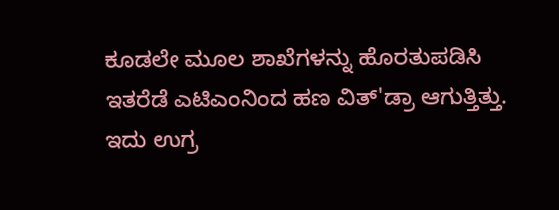ಕೂಡಲೇ ಮೂಲ ಶಾಖೆಗಳನ್ನು ಹೊರತುಪಡಿಸಿ ಇತರೆಡೆ ಎಟಿಎಂನಿಂದ ಹಣ ವಿತ್‌'ಡ್ರಾ ಆಗುತ್ತಿತ್ತು. ಇದು ಉಗ್ರ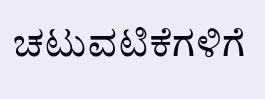ಚಟುವಟಿಕೆಗಳಿಗೆ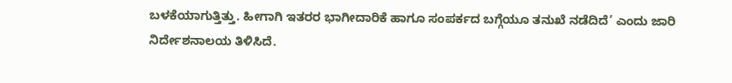ಬಳಕೆಯಾಗುತ್ತಿತ್ತು. ಹೀಗಾಗಿ ಇತರರ ಭಾಗೀದಾರಿಕೆ ಹಾಗೂ ಸಂಪರ್ಕದ ಬಗ್ಗೆಯೂ ತನುಖೆ ನಡೆದಿದೆ’ ಎಂದು ಜಾರಿ ನಿರ್ದೇಶನಾಲಯ ತಿಳಿಸಿದೆ.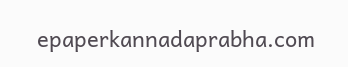epaperkannadaprabha.com